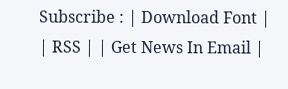Subscribe : | Download Font | | RSS | | Get News In Email |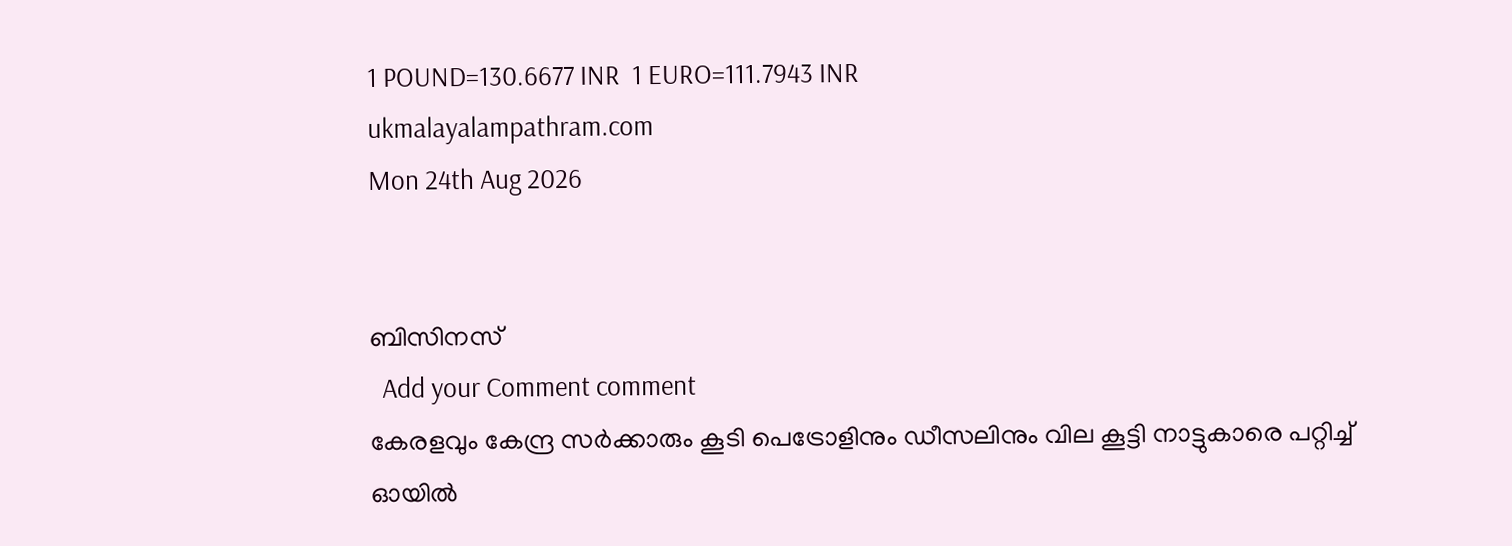1 POUND=130.6677 INR  1 EURO=111.7943 INR
ukmalayalampathram.com
Mon 24th Aug 2026


ബിസിനസ്‌
  Add your Comment comment
കേരളവും കേന്ദ്ര സര്‍ക്കാരും കൂടി പെട്രോളിനും ഡീസലിനും വില കൂട്ടി നാട്ടുകാരെ പറ്റിച്ച് ഓയില്‍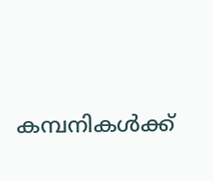കമ്പനികള്‍ക്ക്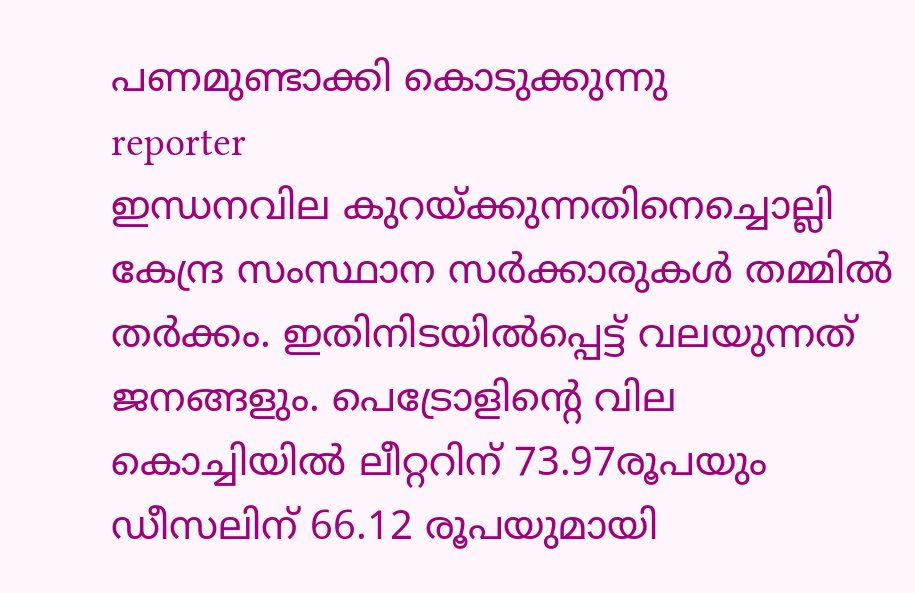പണമുണ്ടാക്കി കൊടുക്കുന്നു
reporter
ഇന്ധനവില കുറയ്ക്കുന്നതിനെച്ചൊല്ലി കേന്ദ്ര സംസ്ഥാന സര്‍ക്കാരുകള്‍ തമ്മില്‍ തര്‍ക്കം. ഇതിനിടയില്‍പ്പെട്ട് വലയുന്നത് ജനങ്ങളും. പെട്രോളിന്റെ വില കൊച്ചിയില്‍ ലീറ്ററിന് 73.97രൂപയും ഡീസലിന് 66.12 രൂപയുമായി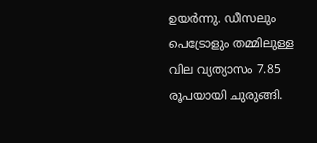ഉയര്‍ന്നു. ഡീസലും പെട്രോളും തമ്മിലുള്ള വില വ്യത്യാസം 7.85 രൂപയായി ചുരുങ്ങി.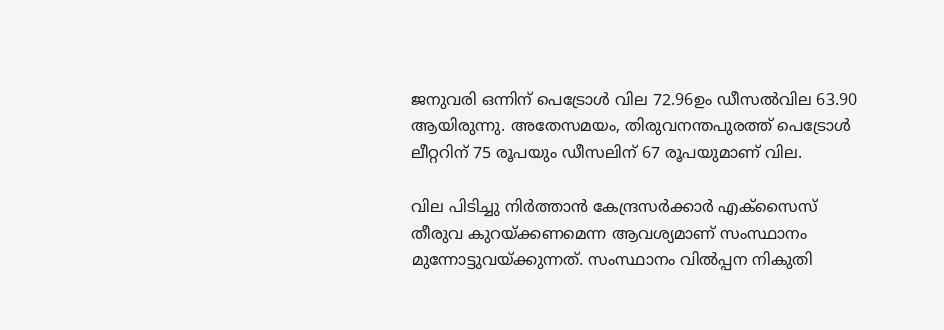ജനുവരി ഒന്നിന് പെട്രോള്‍ വില 72.96ഉം ഡീസല്‍വില 63.90 ആയിരുന്നു. അതേസമയം, തിരുവനന്തപുരത്ത് പെട്രോള്‍ ലീറ്ററിന് 75 രൂപയും ഡീസലിന് 67 രൂപയുമാണ് വില.

വില പിടിച്ചു നിര്‍ത്താന്‍ കേന്ദ്രസര്‍ക്കാര്‍ എക്‌സൈസ് തീരുവ കുറയ്ക്കണമെന്ന ആവശ്യമാണ് സംസ്ഥാനം മുന്നോട്ടുവയ്ക്കുന്നത്. സംസ്ഥാനം വില്‍പ്പന നികുതി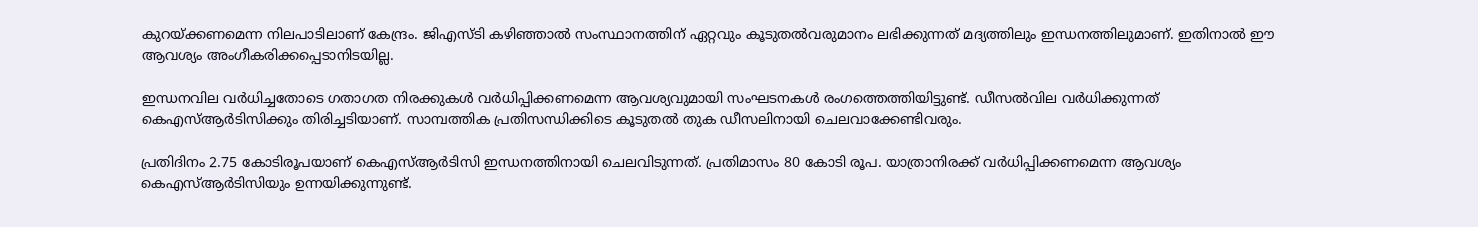കുറയ്ക്കണമെന്ന നിലപാടിലാണ് കേന്ദ്രം. ജിഎസ്ടി കഴിഞ്ഞാല്‍ സംസ്ഥാനത്തിന് ഏറ്റവും കൂടുതല്‍വരുമാനം ലഭിക്കുന്നത് മദ്യത്തിലും ഇന്ധനത്തിലുമാണ്. ഇതിനാല്‍ ഈ ആവശ്യം അംഗീകരിക്കപ്പെടാനിടയില്ല.

ഇന്ധനവില വര്‍ധിച്ചതോടെ ഗതാഗത നിരക്കുകള്‍ വര്‍ധിപ്പിക്കണമെന്ന ആവശ്യവുമായി സംഘടനകള്‍ രംഗത്തെത്തിയിട്ടുണ്ട്. ഡീസല്‍വില വര്‍ധിക്കുന്നത് കെഎസ്ആര്‍ടിസിക്കും തിരിച്ചടിയാണ്. സാമ്പത്തിക പ്രതിസന്ധിക്കിടെ കൂടുതല്‍ തുക ഡീസലിനായി ചെലവാക്കേണ്ടിവരും.

പ്രതിദിനം 2.75 കോടിരൂപയാണ് കെഎസ്ആര്‍ടിസി ഇന്ധനത്തിനായി ചെലവിടുന്നത്. പ്രതിമാസം 80 കോടി രൂപ. യാത്രാനിരക്ക് വര്‍ധിപ്പിക്കണമെന്ന ആവശ്യം കെഎസ്ആര്‍ടിസിയും ഉന്നയിക്കുന്നുണ്ട്.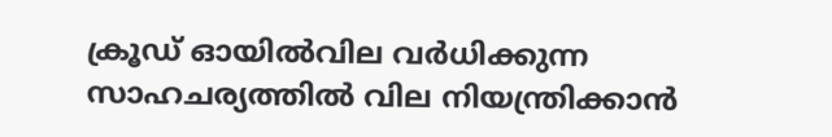ക്രൂഡ് ഓയില്‍വില വര്‍ധിക്കുന്ന സാഹചര്യത്തില്‍ വില നിയന്ത്രിക്കാന്‍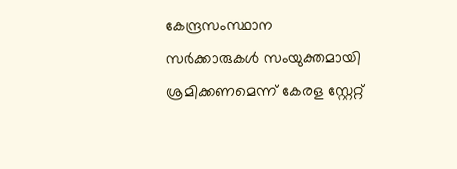കേന്ദ്രസംസ്ഥാന സര്‍ക്കാരുകള്‍ സംയുക്തമായി ശ്രമിക്കണമെന്ന് കേരള സ്റ്റേറ്റ്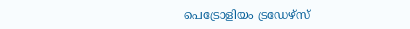പെട്രോളിയം ട്രഡേഴ്‌സ്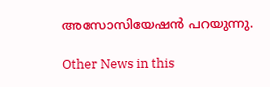അസോസിയേഷന്‍ പറയുന്നു.

Other News in this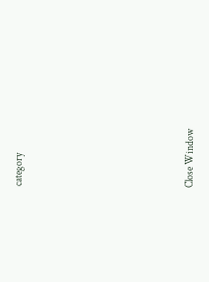category








Close Window